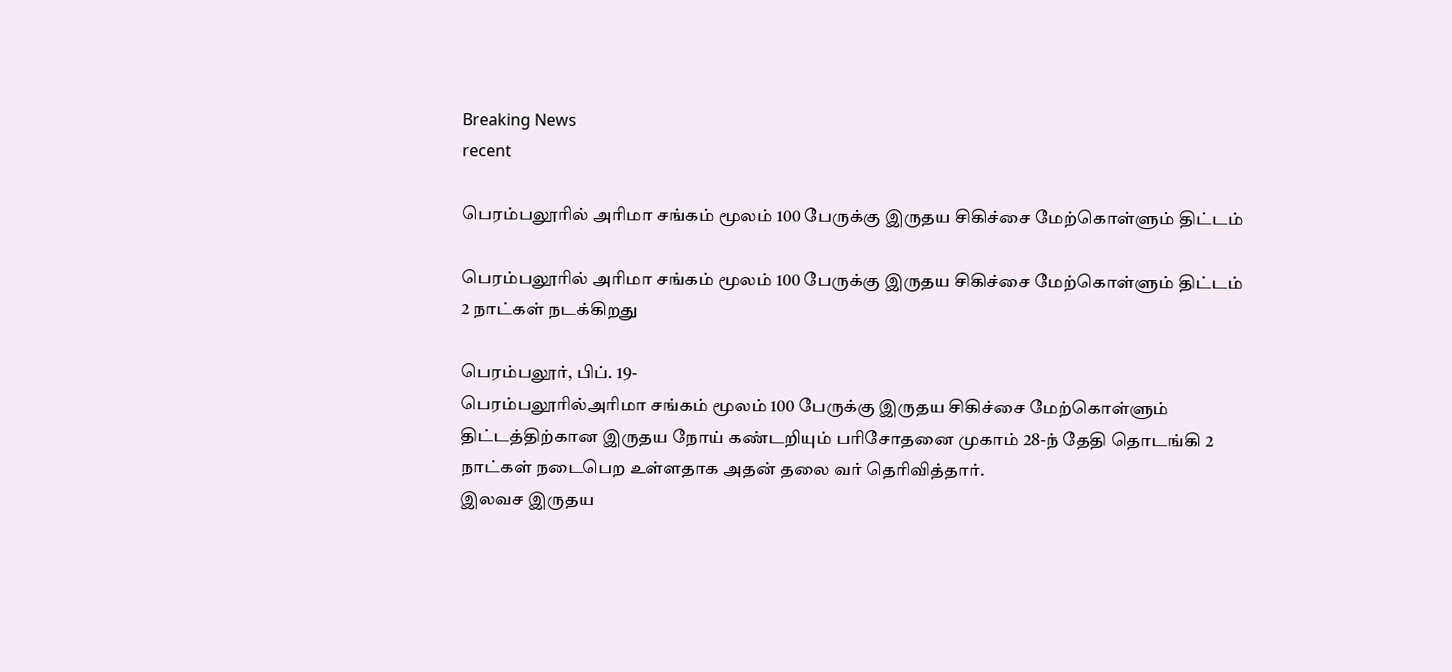Breaking News
recent

பெரம்பலூரில் அரிமா சங்கம் மூலம் 100 பேருக்கு இருதய சிகிச்சை மேற்கொள்ளும் திட்டம்

பெரம்பலூரில் அரிமா சங்கம் மூலம் 100 பேருக்கு இருதய சிகிச்சை மேற்கொள்ளும் திட்டம்
2 நாட்கள் நடக்கிறது

பெரம்பலூர், பிப். 19-
பெரம்பலூரில்அரிமா சங்கம் மூலம் 100 பேருக்கு இருதய சிகிச்சை மேற்கொள்ளும் திட்டத்திற்கான இருதய நோய் கண்டறியும் பரிசோதனை முகாம் 28-ந் தேதி தொடங்கி 2 நாட்கள் நடைபெற உள்ளதாக அதன் தலை வர் தெரிவித்தார்.
இலவச இருதய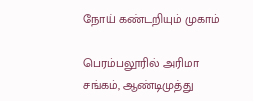நோய் கண்டறியும் முகாம்

பெரம்பலூரில் அரிமா சங்கம், ஆண்டிமுத்து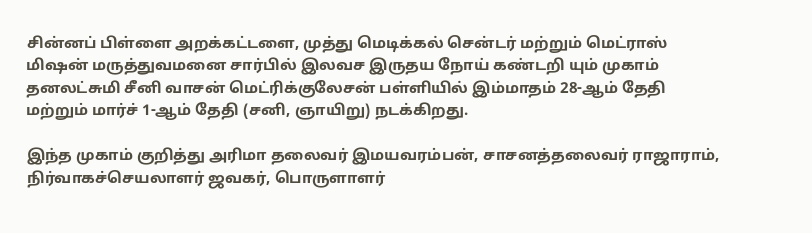சின்னப் பிள்ளை அறக்கட்டளை, முத்து மெடிக்கல் சென்டர் மற்றும் மெட்ராஸ் மிஷன் மருத்துவமனை சார்பில் இலவச இருதய நோய் கண்டறி யும் முகாம் தனலட்சுமி சீனி வாசன் மெட்ரிக்குலேசன் பள்ளியில் இம்மாதம் 28-ஆம் தேதி மற்றும் மார்ச் 1-ஆம் தேதி (சனி, ஞாயிறு) நடக்கிறது.

இந்த முகாம் குறித்து அரிமா தலைவர் இமயவரம்பன், சாசனத்தலைவர் ராஜாராம், நிர்வாகச்செயலாளர் ஜவகர், பொருளாளர்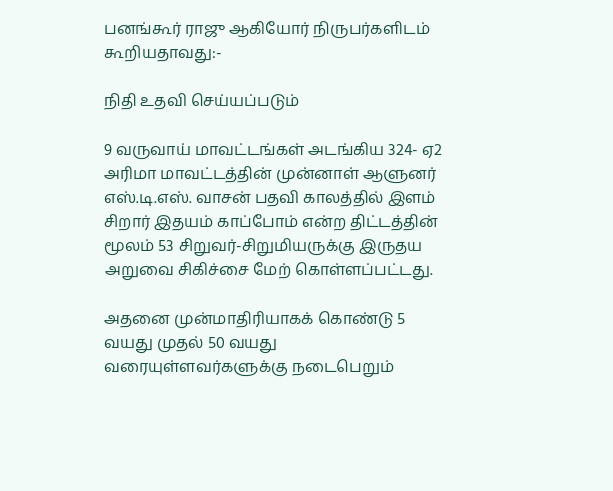பனங்கூர் ராஜு ஆகியோர் நிருபர்களிடம் கூறியதாவது:-

நிதி உதவி செய்யப்படும்

9 வருவாய் மாவட்டங்கள் அடங்கிய 324- ஏ2 அரிமா மாவட்டத்தின் முன்னாள் ஆளுனர் எஸ்.டி.எஸ். வாசன் பதவி காலத்தில் இளம் சிறார் இதயம் காப்போம் என்ற திட்டத்தின் மூலம் 53 சிறுவர்-சிறுமியருக்கு இருதய அறுவை சிகிச்சை மேற் கொள்ளப்பட்டது.

அதனை முன்மாதிரியாகக் கொண்டு 5 வயது முதல் 50 வயது வரையுள்ளவர்களுக்கு நடைபெறும்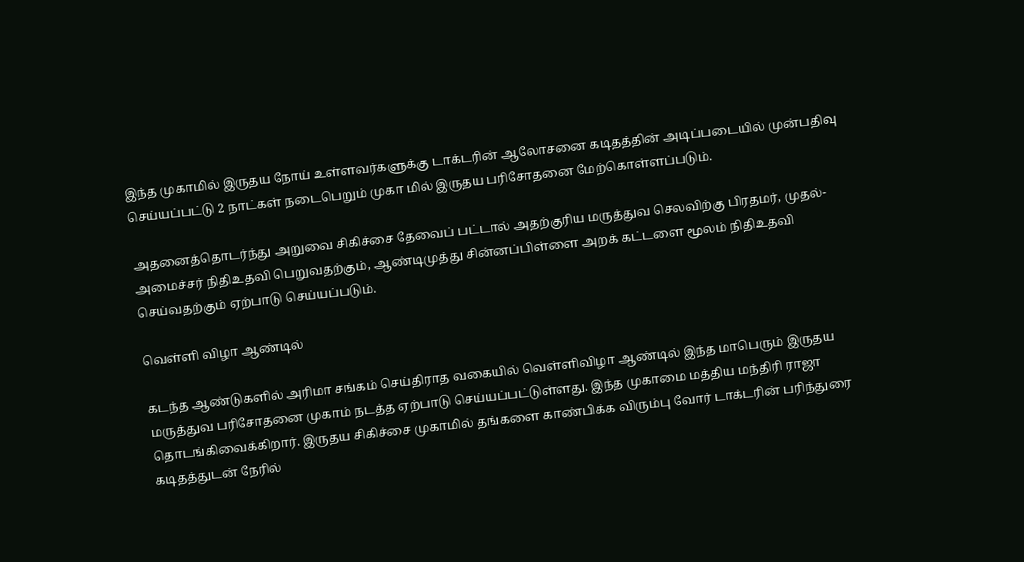இந்த முகாமில் இருதய நோய் உள்ளவர்களுக்கு டாக்டரின் ஆலோசனை கடிதத்தின் அடிப்படையில் முன்பதிவு செய்யப்பட்டு 2 நாட்கள் நடைபெறும் முகா மில் இருதய பரிசோதனை மேற்கொள்ளப்படும்.

அதனைத்தொடர்ந்து அறுவை சிகிச்சை தேவைப் பட்டால் அதற்குரிய மருத்துவ செலவிற்கு பிரதமர், முதல்- அமைச்சர் நிதிஉதவி பெறுவதற்கும், ஆண்டிமுத்து சின்னப்பிள்ளை அறக் கட்டளை மூலம் நிதிஉதவி செய்வதற்கும் ஏற்பாடு செய்யப்படும்.

வெள்ளி விழா ஆண்டில்

கடந்த ஆண்டுகளில் அரிமா சங்கம் செய்திராத வகையில் வெள்ளிவிழா ஆண்டில் இந்த மாபெரும் இருதய மருத்துவ பரிசோதனை முகாம் நடத்த ஏற்பாடு செய்யப்பட்டுள்ளது. இந்த முகாமை மத்திய மந்திரி ராஜா தொடங்கிவைக்கிறார். இருதய சிகிச்சை முகாமில் தங்களை காண்பிக்க விரும்பு வோர் டாக்டரின் பரிந்துரை கடிதத்துடன் நேரில்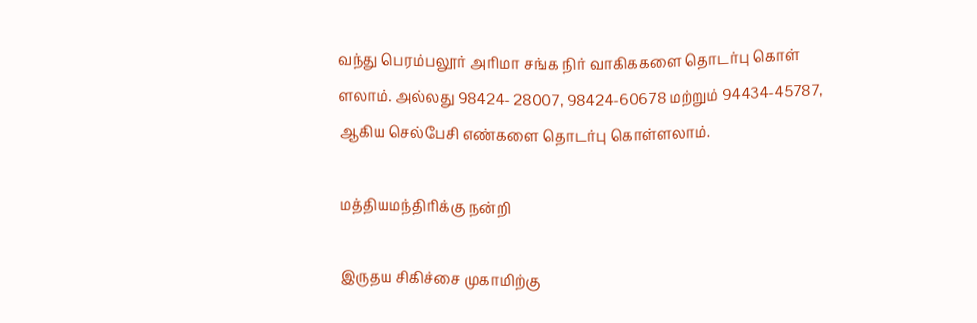வந்து பெரம்பலூர் அரிமா சங்க நிர் வாகிககளை தொடர்பு கொள் ளலாம். அல்லது 98424- 28007, 98424-60678 மற்றும் 94434-45787, ஆகிய செல்பேசி எண்களை தொடர்பு கொள்ளலாம்.

மத்தியமந்திரிக்கு நன்றி

இருதய சிகிச்சை முகாமிற்கு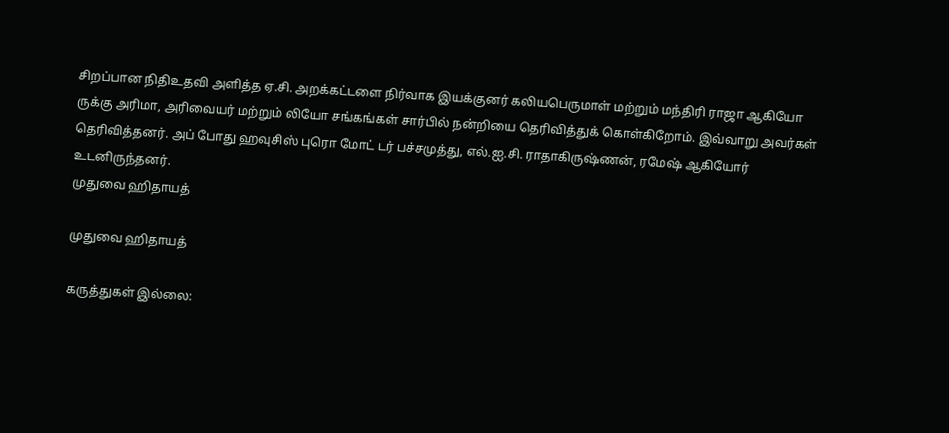சிறப்பான நிதிஉதவி அளித்த ஏ.சி. அறக்கட்டளை நிர்வாக இயக்குனர் கலியபெருமாள் மற்றும் மந்திரி ராஜா ஆகியோ ருக்கு அரிமா, அரிவையர் மற்றும் லியோ சங்கங்கள் சார்பில் நன்றியை தெரிவித்துக் கொள்கிறோம். இவ்வாறு அவர்கள் தெரிவித்தனர். அப் போது ஹவுசிஸ் புரொ மோட் டர் பச்சமுத்து, எல்.ஐ.சி. ராதாகிருஷ்ணன், ரமேஷ் ஆகியோர் உடனிருந்தனர்.
முதுவை ஹிதாயத்

முதுவை ஹிதாயத்

கருத்துகள் இல்லை: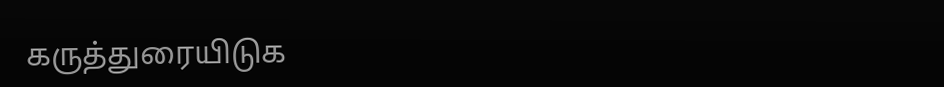கருத்துரையிடுக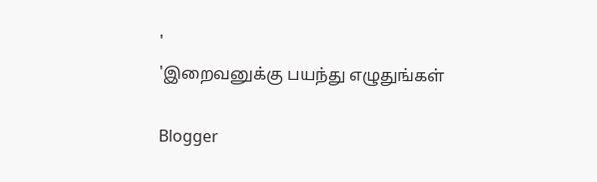'
'இறைவனுக்கு பயந்து எழுதுங்கள்

Blogger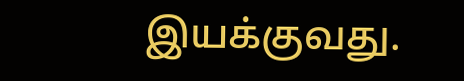இயக்குவது.